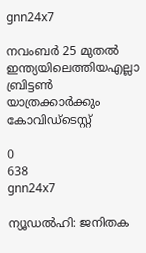gnn24x7

നവംബര്‍ 25 മുതല്‍ ഇന്ത്യയിലെത്തിയഎല്ലാ ബ്രിട്ടണ്‍ യാത്രക്കാര്‍ക്കും കോവിഡ്‌ടെസ്റ്റ്

0
638
gnn24x7

ന്യൂഡല്‍ഹി: ജനിതക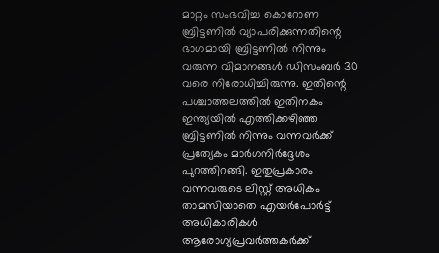മാറ്റം സംഭവിച്ച കൊറോണ ബ്രിട്ടണില്‍ വ്യാപരിക്കുന്നതിന്റെ ഭാഗമായി ബ്രിട്ടണില്‍ നിന്നും വരുന്ന വിമാനങ്ങള്‍ ഡിസംബര്‍ 30 വരെ നിരോധിച്ചിരുന്നു. ഇതിന്റെ പശ്ചാത്തലത്തില്‍ ഇതിനകം ഇന്ത്യയില്‍ എത്തിക്കഴിഞ്ഞ ബ്രിട്ടണില്‍ നിന്നും വന്നവര്‍ക്ക് പ്രത്യേകം മാര്‍ഗനിര്‍ദ്ദേശം പുറത്തിറങ്ങി. ഇതുപ്രകാരം വന്നവരുടെ ലിസ്റ്റ് അധികം താമസിയാതെ എയര്‍പോര്‍ട്ട് അധികാരികള്‍ ആരോഗ്യപ്രവര്‍ത്തകര്‍ക്ക്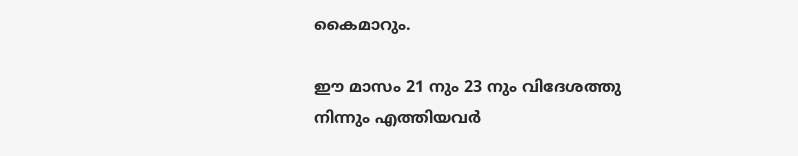കൈമാറും.

ഈ മാസം 21 നും 23 നും വിദേശത്തു നിന്നും എത്തിയവര്‍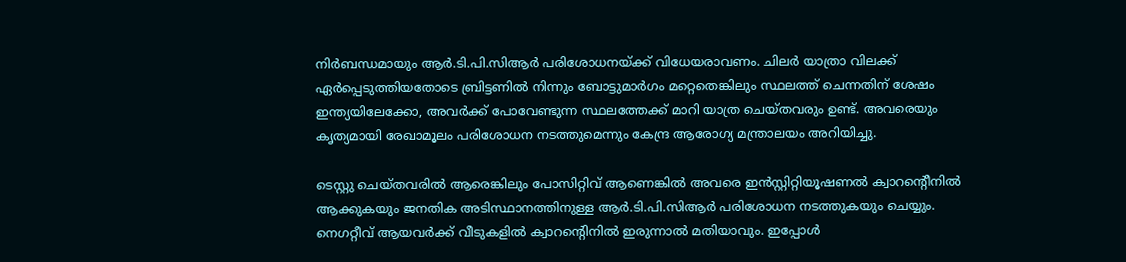നിര്‍ബന്ധമായും ആര്‍.ടി.പി.സിആര്‍ പരിശോധനയ്ക്ക് വിധേയരാവണം. ചിലര്‍ യാത്രാ വിലക്ക് ഏര്‍പ്പെടുത്തിയതോടെ ബ്രിട്ടണില്‍ നിന്നും ബോട്ടുമാര്‍ഗം മറ്റെതെങ്കിലും സ്ഥലത്ത് ചെന്നതിന് ശേഷം ഇന്ത്യയിലേക്കോ, അവര്‍ക്ക് പോവേണ്ടുന്ന സ്ഥലത്തേക്ക് മാറി യാത്ര ചെയ്തവരും ഉണ്ട്. അവരെയും കൃത്യമായി രേഖാമൂലം പരിശോധന നടത്തുമെന്നും കേന്ദ്ര ആരോഗ്യ മന്ത്രാലയം അറിയിച്ചു.

ടെസ്റ്റു ചെയ്തവരില്‍ ആരെങ്കിലും പോസിറ്റിവ് ആണെങ്കില്‍ അവരെ ഇന്‍സ്റ്റിറ്റിയൂഷണല്‍ ക്വാറന്റെീനില്‍ ആക്കുകയും ജനതിക അടിസ്ഥാനത്തിനുള്ള ആര്‍.ടി.പി.സിആര്‍ പരിശോധന നടത്തുകയും ചെയ്യും. നെഗറ്റീവ് ആയവര്‍ക്ക് വീടുകളില്‍ ക്വാറന്റെിനില്‍ ഇരുന്നാല്‍ മതിയാവും. ഇപ്പോള്‍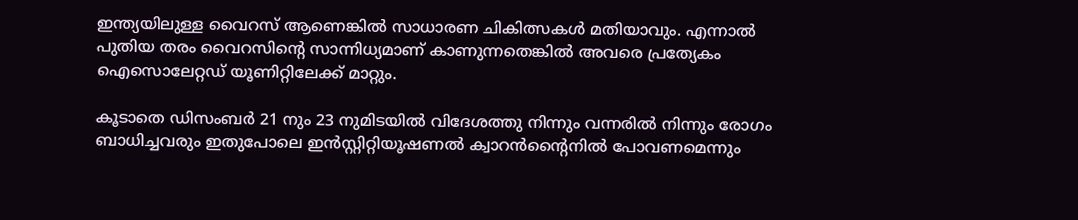ഇന്ത്യയിലുള്ള വൈറസ് ആണെങ്കില്‍ സാധാരണ ചികിത്സകള്‍ മതിയാവും. എന്നാല്‍ പുതിയ തരം വൈറസിന്റെ സാന്നിധ്യമാണ് കാണുന്നതെങ്കില്‍ അവരെ പ്രത്യേകം ഐസൊലേറ്റഡ് യൂണിറ്റിലേക്ക് മാറ്റും.

കൂടാതെ ഡിസംബര്‍ 21 നും 23 നുമിടയില്‍ വിദേശത്തു നിന്നും വന്നരില്‍ നിന്നും രോഗം ബാധിച്ചവരും ഇതുപോലെ ഇന്‍സ്റ്റിറ്റിയൂഷണല്‍ ക്വാറന്‍ന്റൈനില്‍ പോവണമെന്നും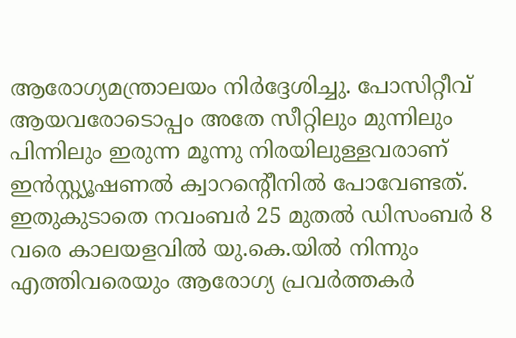ആരോഗ്യമന്ത്രാലയം നിര്‍ദ്ദേശിച്ചു. പോസിറ്റീവ് ആയവരോടൊപ്പം അതേ സീറ്റിലും മുന്നിലും പിന്നിലും ഇരുന്ന മൂന്നു നിരയിലുള്ളവരാണ് ഇന്‍സ്റ്റ്യൂഷണല്‍ ക്വാറന്റെീനില്‍ പോവേണ്ടത്. ഇതുകുടാതെ നവംബര്‍ 25 മുതല്‍ ഡിസംബര്‍ 8 വരെ കാലയളവില്‍ യു.കെ.യില്‍ നിന്നും എത്തിവരെയും ആരോഗ്യ പ്രവര്‍ത്തകര്‍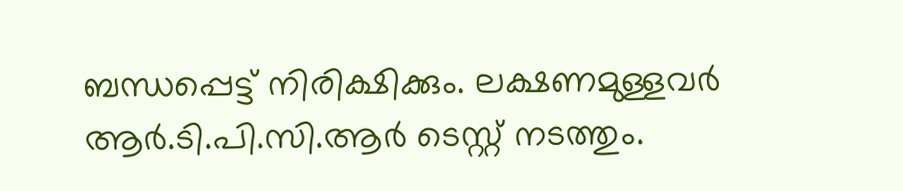ബന്ധപ്പെട്ട് നിരിക്ഷിക്കും. ലക്ഷണമുള്ളവര്‍ ആര്‍.ടി.പി.സി.ആര്‍ ടെസ്റ്റ് നടത്തും.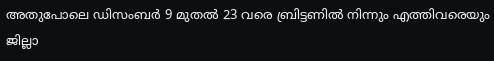അതുപോലെ ഡിസംബര്‍ 9 മുതല്‍ 23 വരെ ബ്രിട്ടണില്‍ നിന്നും എത്തിവരെയും ജില്ലാ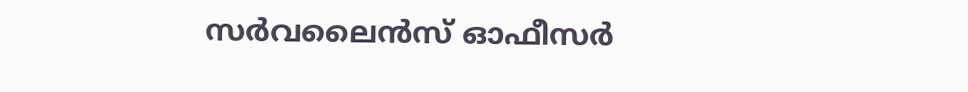സര്‍വലൈന്‍സ് ഓഫീസര്‍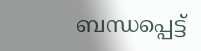ബന്ധപ്പെട്ട്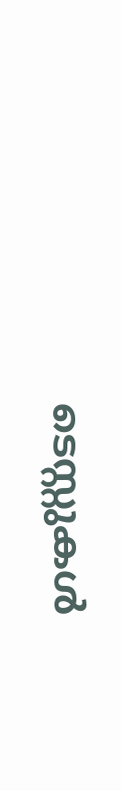ടെസ്റ്റുകള്‍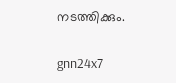നടത്തിക്കും.

gnn24x7